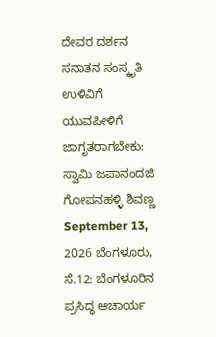ದೇವರ ದರ್ಶನ ಸನಾತನ ಸಂಸ್ಕೃತಿ ಉಳಿವಿಗೆ ಯುವಪೀಳಿಗೆ ಜಾಗೃತರಾಗಬೇಕು: ಸ್ವಾಮಿ ಜಪಾನಂದಜಿ ಗೋಪನಹಳ್ಳಿ ಶಿವಣ್ಣ September 13, 2026 ಬೆಂಗಳೂರು, ಸೆ.12: ಬೆಂಗಳೂರಿನ ಪ್ರಸಿದ್ಧ ಆಚಾರ್ಯ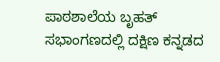ಪಾಠಶಾಲೆಯ ಬೃಹತ್ ಸಭಾಂಗಣದಲ್ಲಿ ದಕ್ಷಿಣ ಕನ್ನಡದ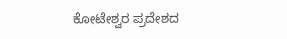ಕೋಟೇಶ್ವರ ಪ್ರದೇಶದ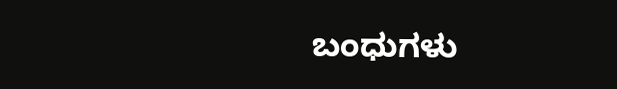ಬಂಧುಗಳು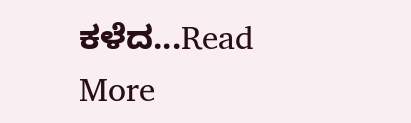ಕಳೆದ...Read More